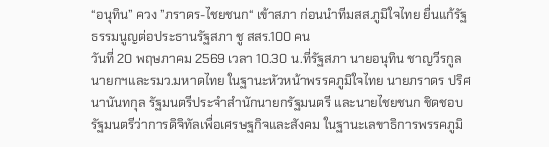“อนุทิน” ควง ”ภราดร-ไชยชนก“ เข้าสภา ก่อนนำทีมสส.ภูมิใจไทย ยื่นแก้รัฐธรรมนูญต่อประธานรัฐสภา ชู สสร.100 คน
วันที่ 20 พฤษภาคม 2569 เวลา 10.30 น.ที่รัฐสภา นายอนุทิน ชาญวีรกูล นายกฯและรมว.มหาดไทย ในฐานะหัวหน้าพรรคภูมิใจไทย นายภราดร ปริศนานันทกุล รัฐมนตรีประจำสำนักนายกรัฐมนตรี และนายไชยชนก ชิดชอบ รัฐมนตรีว่าการดิจิทัลเพื่อเศรษฐกิจและสังคม ในฐานะเลขาธิการพรรคภูมิ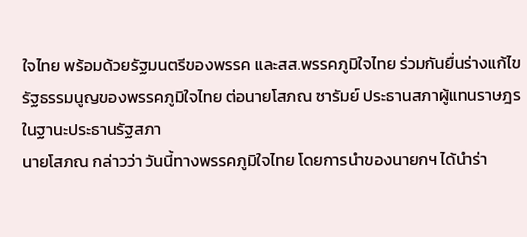ใจไทย พร้อมด้วยรัฐมนตรีของพรรค และสส.พรรคภูมิใจไทย ร่วมกันยื่นร่างแก้ไขรัฐธรรมนูญของพรรคภูมิใจไทย ต่อนายโสภณ ซารัมย์ ประธานสภาผู้แทนราษฎร ในฐานะประธานรัฐสภา
นายโสภณ กล่าวว่า วันนี้ทางพรรคภูมิใจไทย โดยการนำของนายกฯ ได้นำร่า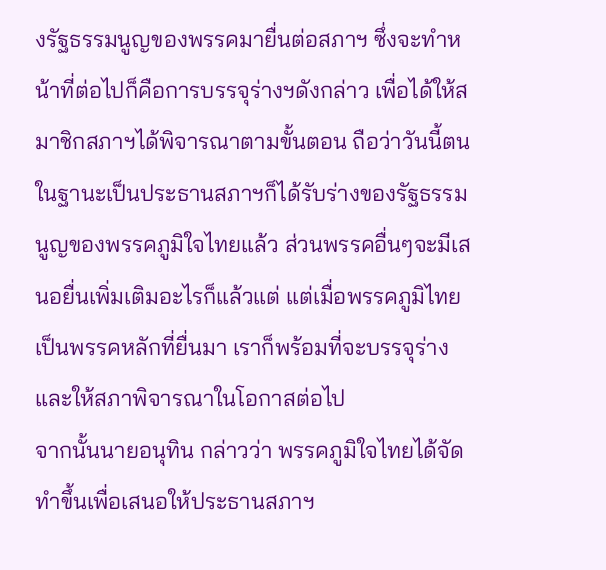งรัฐธรรมนูญของพรรคมายื่นต่อสภาฯ ซึ่งจะทำหน้าที่ต่อไปก็คือการบรรจุร่างฯดังกล่าว เพื่อได้ให้สมาชิกสภาฯได้พิจารณาตามขั้นตอน ถือว่าวันนี้ตนในฐานะเป็นประธานสภาฯก็ได้รับร่างของรัฐธรรมนูญของพรรคภูมิใจไทยแล้ว ส่วนพรรคอื่นๆจะมีเสนอยื่นเพิ่มเติมอะไรก็แล้วแต่ แต่เมื่อพรรคภูมิไทยเป็นพรรคหลักที่ยื่นมา เราก็พร้อมที่จะบรรจุร่างและให้สภาพิจารณาในโอกาสต่อไป
จากนั้นนายอนุทิน กล่าวว่า พรรคภูมิใจไทยได้จัดทำขึ้นเพื่อเสนอให้ประธานสภาฯ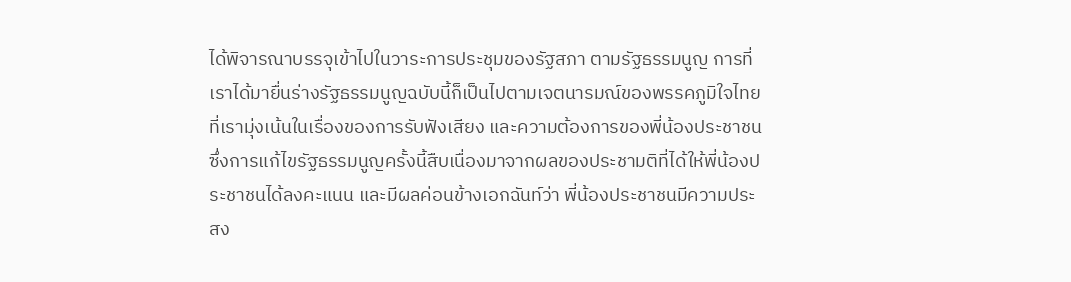ได้พิจารณาบรรจุเข้าไปในวาระการประชุมของรัฐสภา ตามรัฐธรรมนูญ การที่เราได้มายื่นร่างรัฐธรรมนูญฉบับนี้ก็เป็นไปตามเจตนารมณ์ของพรรคภูมิใจไทย ที่เรามุ่งเน้นในเรื่องของการรับฟังเสียง และความต้องการของพี่น้องประชาชน ซึ่งการแก้ไขรัฐธรรมนูญครั้งนี้สืบเนื่องมาจากผลของประชามติที่ได้ให้พี่น้องประชาชนได้ลงคะแนน และมีผลค่อนข้างเอกฉันท์ว่า พี่น้องประชาชนมีความประสง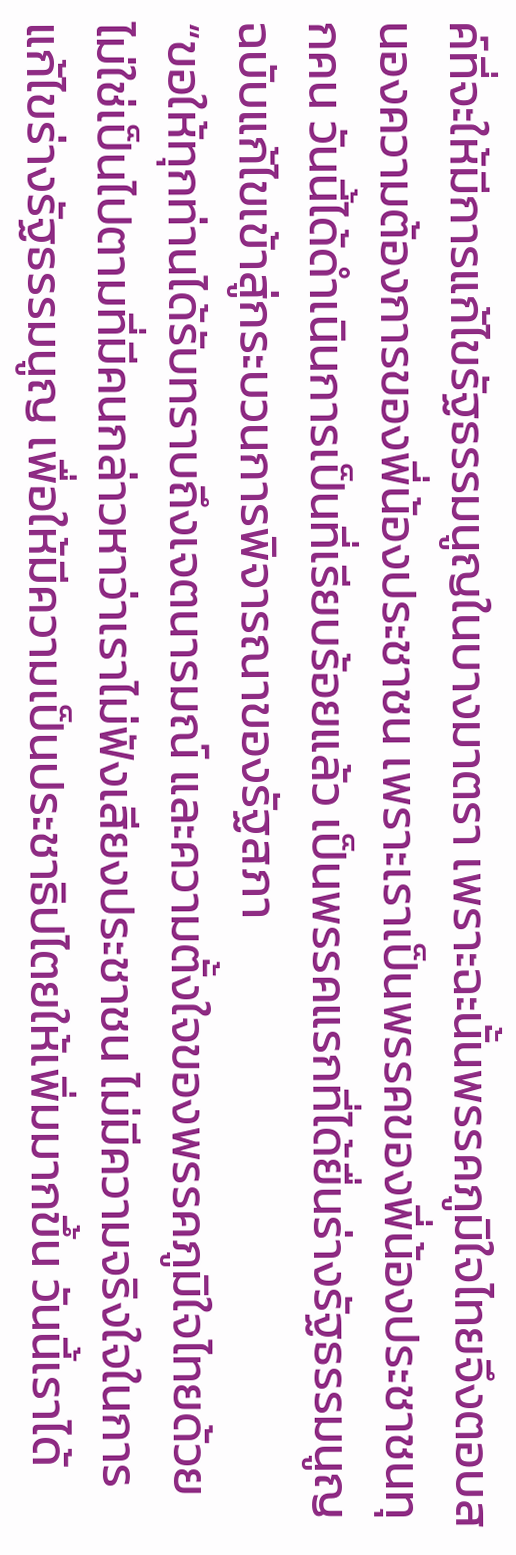ค์ที่จะให้มีการแก้ไขรัฐธรรมนูญในบางมาตรา เพราะฉะนั้นพรรคภูมิใจไทยจึงตอบสนองความต้องการของพี่น้องประชาชน เพราะเราเป็นพรรคของพี่น้องประชาชนทุกคน วันนี้ได้ดำเนินการเป็นที่เรียบร้อยแล้ว เป็นพรรคแรกที่ได้ยื่นร่างรัฐธรรมนูญฉบับแก้ไขเข้าสู่กระบวนการพิจารณาของรัฐสภา
“ขอให้ทุกท่านได้รับทราบถึงเจตนารมณ์ และความตั้งใจของพรรคภูมิใจไทยด้วย ไม่ใช่เป็นไปตามที่มีคนกล่าวหาว่าเราไม่ฟังเสียงประชาชน ไม่มีความจริงใจในการแก้ไขร่างรัฐธรรมนูญ เพื่อให้มีความเป็นประชาธิปไตยให้เพิ่มมากขึ้น วันนี้เราได้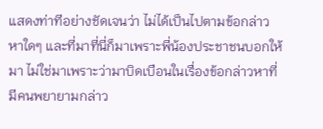แสดงท่าทีอย่างชัดเจนว่า ไม่ได้เป็นไปตามข้อกล่าวหาใดๆ และที่มาที่นี่ก็มาเพราะพี่น้องประชาชนบอกให้มา ไม่ใช่มาเพราะว่ามาบิดเบือนในเรื่องข้อกล่าวหาที่มีคนพยายามกล่าว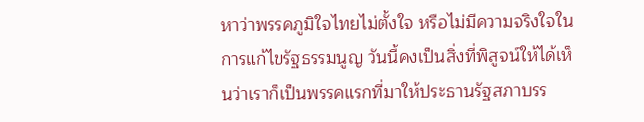หาว่าพรรคภูมิใจไทยไม่ตั้งใจ หรือไม่มีความจริงใจในการแก้ไขรัฐธรรมนูญ วันนี้คงเป็นสิ่งที่พิสูจน์ให้ได้เห็นว่าเราก็เป็นพรรคแรกที่มาให้ประธานรัฐสภาบรร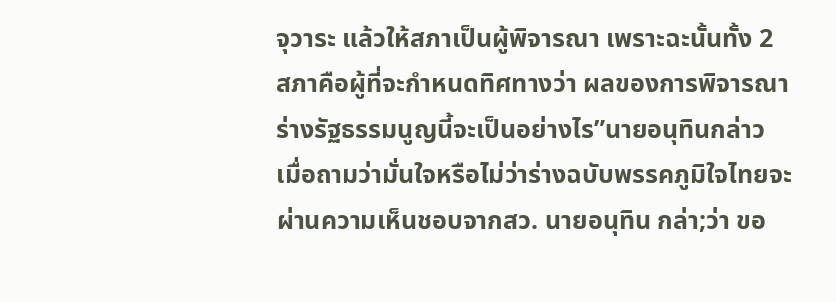จุวาระ แล้วให้สภาเป็นผู้พิจารณา เพราะฉะนั้นทั้ง 2 สภาคือผู้ที่จะกำหนดทิศทางว่า ผลของการพิจารณาร่างรัฐธรรมนูญนี้จะเป็นอย่างไร”นายอนุทินกล่าว
เมื่อถามว่ามั่นใจหรือไม่ว่าร่างฉบับพรรคภูมิใจไทยจะผ่านความเห็นชอบจากสว. นายอนุทิน กล่า;ว่า ขอ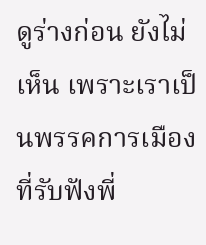ดูร่างก่อน ยังไม่เห็น เพราะเราเป็นพรรคการเมืองที่รับฟังพี่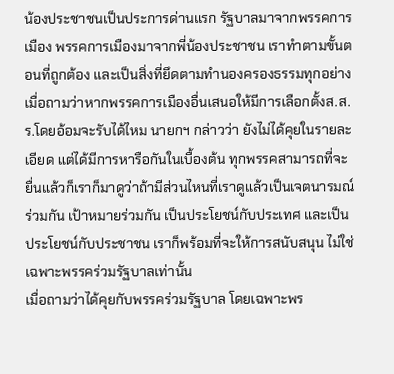น้องประชาชนเป็นประการด่านแรก รัฐบาลมาจากพรรคการเมือง พรรคการเมืองมาจากพี่น้องประชาชน เราทำตามขั้นตอนที่ถูกต้อง และเป็นสิ่งที่ยึดตามทำนองครองธรรมทุกอย่าง
เมื่อถามว่าหากพรรคการเมืองอื่นเสนอให้มีการเลือกตั้งส.ส.ร.โดยอ้อมจะรับได้ไหม นายกฯ กล่าวว่า ยังไม่ได้คุยในรายละเอียด แต่ได้มีการหารือกันในเบื้องต้น ทุกพรรคสามารถที่จะยื่นแล้วก็เราก็มาดูว่าถ้ามีส่วนไหนที่เราดูแล้วเป็นเจตนารมณ์ร่วมกัน เป้าหมายร่วมกัน เป็นประโยชน์กับประเทศ และเป็นประโยชน์กับประชาชน เราก็พร้อมที่จะให้การสนับสนุน ไม่ใช่เฉพาะพรรคร่วมรัฐบาลเท่านั้น
เมื่อถามว่าได้คุยกับพรรคร่วมรัฐบาล โดยเฉพาะพร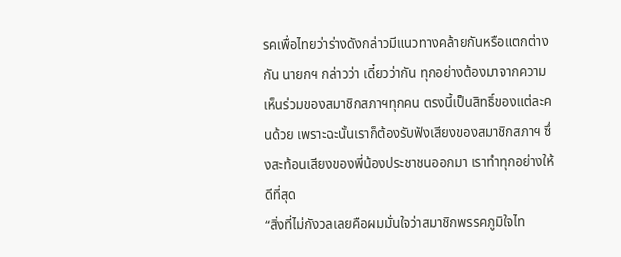รคเพื่อไทยว่าร่างดังกล่าวมีแนวทางคล้ายกันหรือแตกต่างกัน นายกฯ กล่าวว่า เดี๋ยวว่ากัน ทุกอย่างต้องมาจากความเห็นร่วมของสมาชิกสภาฯทุกคน ตรงนี้เป็นสิทธิ์ของแต่ละคนด้วย เพราะฉะนั้นเราก็ต้องรับฟังเสียงของสมาชิกสภาฯ ซึ่งสะท้อนเสียงของพี่น้องประชาชนออกมา เราทำทุกอย่างให้ดีที่สุด
“สิ่งที่ไม่กังวลเลยคือผมมั่นใจว่าสมาชิกพรรคภูมิใจไท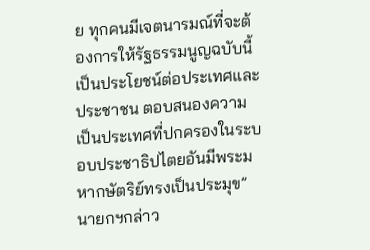ย ทุกคนมีเจตนารมณ์ที่จะต้องการให้รัฐธรรมนูญฉบับนี้เป็นประโยชน์ต่อประเทศและประชาชน ตอบสนองความเป็นประเทศที่ปกครองในระบอบประชาธิปไตยอันมีพระมหากษัตริย์ทรงเป็นประมุข”นายกฯกล่าว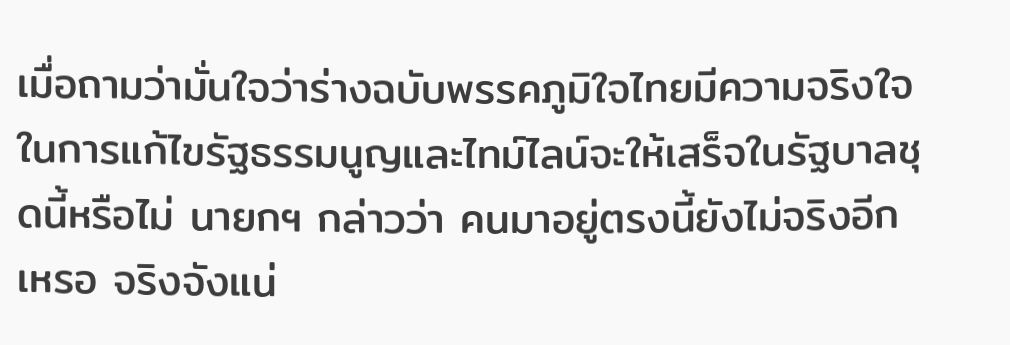เมื่อถามว่ามั่นใจว่าร่างฉบับพรรคภูมิใจไทยมีความจริงใจในการแก้ไขรัฐธรรมนูญและไทม์ไลน์จะให้เสร็จในรัฐบาลชุดนี้หรือไม่ นายกฯ กล่าวว่า คนมาอยู่ตรงนี้ยังไม่จริงอีกเหรอ จริงจังแน่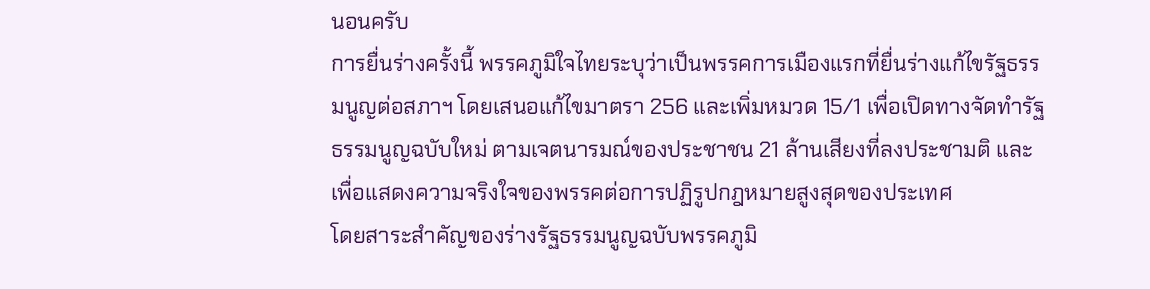นอนครับ
การยื่นร่างครั้งนี้ พรรคภูมิใจไทยระบุว่าเป็นพรรคการเมืองแรกที่ยื่นร่างแก้ไขรัฐธรรมนูญต่อสภาฯ โดยเสนอแก้ไขมาตรา 256 และเพิ่มหมวด 15/1 เพื่อเปิดทางจัดทำรัฐธรรมนูญฉบับใหม่ ตามเจตนารมณ์ของประชาชน 21 ล้านเสียงที่ลงประชามติ และเพื่อแสดงความจริงใจของพรรคต่อการปฏิรูปกฎหมายสูงสุดของประเทศ
โดยสาระสำคัญของร่างรัฐธรรมนูญฉบับพรรคภูมิ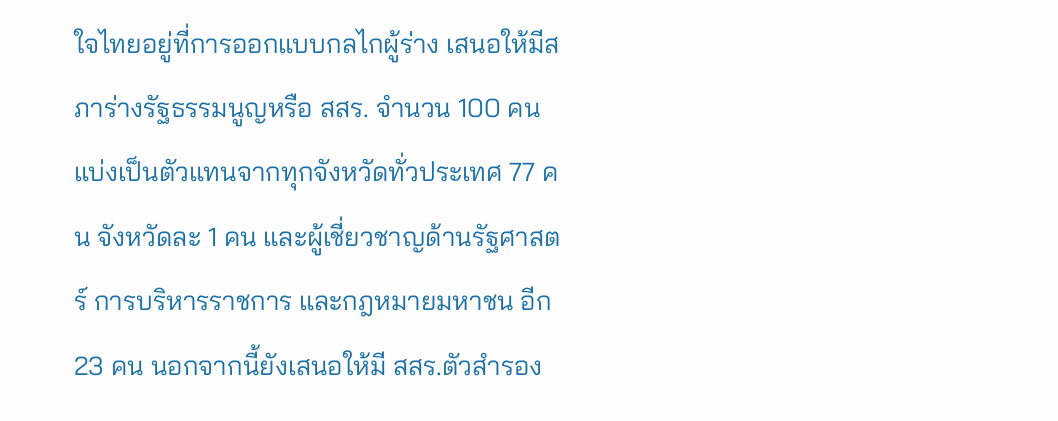ใจไทยอยู่ที่การออกแบบกลไกผู้ร่าง เสนอให้มีสภาร่างรัฐธรรมนูญหรือ สสร. จำนวน 100 คน แบ่งเป็นตัวแทนจากทุกจังหวัดทั่วประเทศ 77 คน จังหวัดละ 1 คน และผู้เชี่ยวชาญด้านรัฐศาสตร์ การบริหารราชการ และกฎหมายมหาชน อีก 23 คน นอกจากนี้ยังเสนอให้มี สสร.ตัวสำรอง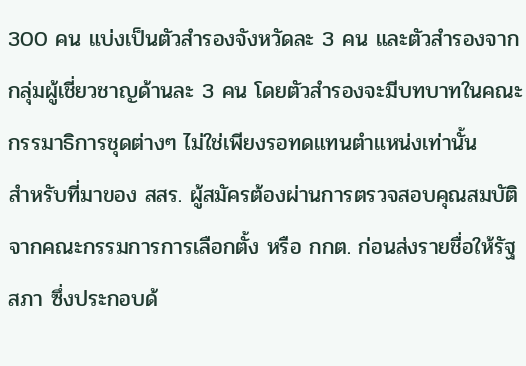300 คน แบ่งเป็นตัวสำรองจังหวัดละ 3 คน และตัวสำรองจากกลุ่มผู้เชี่ยวชาญด้านละ 3 คน โดยตัวสำรองจะมีบทบาทในคณะกรรมาธิการชุดต่างๆ ไม่ใช่เพียงรอทดแทนตำแหน่งเท่านั้น
สำหรับที่มาของ สสร. ผู้สมัครต้องผ่านการตรวจสอบคุณสมบัติจากคณะกรรมการการเลือกตั้ง หรือ กกต. ก่อนส่งรายชื่อให้รัฐสภา ซึ่งประกอบด้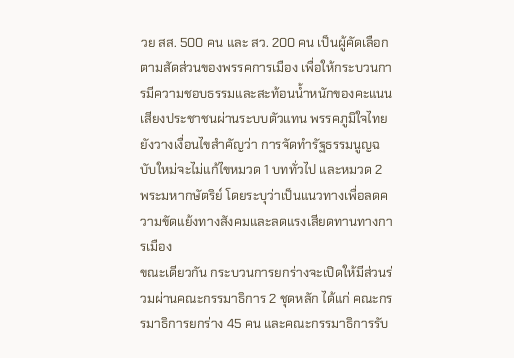วย สส. 500 คน และ สว. 200 คน เป็นผู้คัดเลือกตามสัดส่วนของพรรคการเมือง เพื่อให้กระบวนการมีความชอบธรรมและสะท้อนน้ำหนักของคะแนนเสียงประชาชนผ่านระบบตัวแทน พรรคภูมิใจไทยยังวางเงื่อนไขสำคัญว่า การจัดทำรัฐธรรมนูญฉบับใหม่จะไม่แก้ไขหมวด 1 บททั่วไป และหมวด 2 พระมหากษัตริย์ โดยระบุว่าเป็นแนวทางเพื่อลดความขัดแย้งทางสังคมและลดแรงเสียดทานทางการเมือง
ขณะเดียวกัน กระบวนการยกร่างจะเปิดให้มีส่วนร่วมผ่านคณะกรรมาธิการ 2 ชุดหลัก ได้แก่ คณะกรรมาธิการยกร่าง 45 คน และคณะกรรมาธิการรับ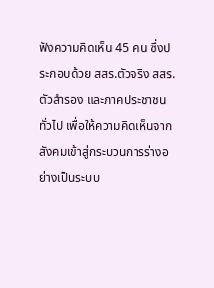ฟังความคิดเห็น 45 คน ซึ่งประกอบด้วย สสร.ตัวจริง สสร.ตัวสำรอง และภาคประชาชนทั่วไป เพื่อให้ความคิดเห็นจากสังคมเข้าสู่กระบวนการร่างอย่างเป็นระบบ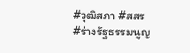#วุฒิสภา #สสร #ร่างรัฐธรรมนูญ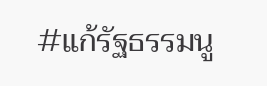#แก้รัฐธรรมนู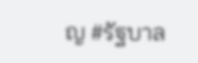ญ #รัฐบาล